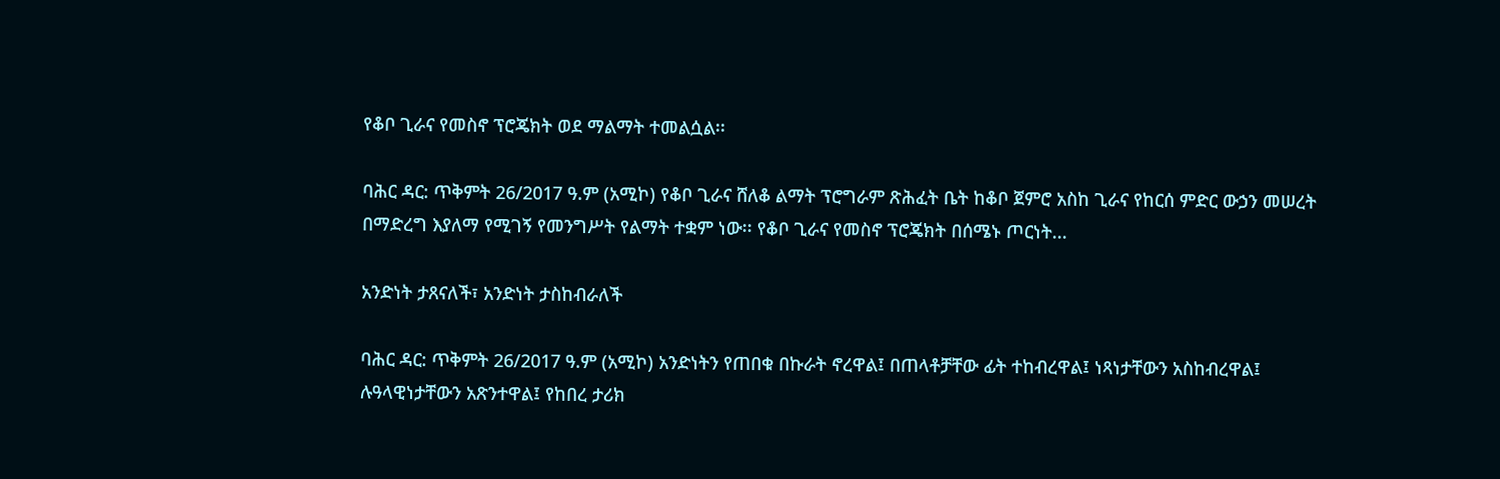የቆቦ ጊራና የመስኖ ፕሮጄክት ወደ ማልማት ተመልሷል፡፡

ባሕር ዳር: ጥቅምት 26/2017 ዓ.ም (አሚኮ) የቆቦ ጊራና ሸለቆ ልማት ፕሮግራም ጽሕፈት ቤት ከቆቦ ጀምሮ አስከ ጊራና የከርሰ ምድር ውኃን መሠረት በማድረግ እያለማ የሚገኝ የመንግሥት የልማት ተቋም ነው፡፡ የቆቦ ጊራና የመስኖ ፕሮጄክት በሰሜኑ ጦርነት...

አንድነት ታጸናለች፣ አንድነት ታስከብራለች

ባሕር ዳር: ጥቅምት 26/2017 ዓ.ም (አሚኮ) አንድነትን የጠበቁ በኩራት ኖረዋል፤ በጠላቶቻቸው ፊት ተከብረዋል፤ ነጻነታቸውን አስከብረዋል፤ ሉዓላዊነታቸውን አጽንተዋል፤ የከበረ ታሪክ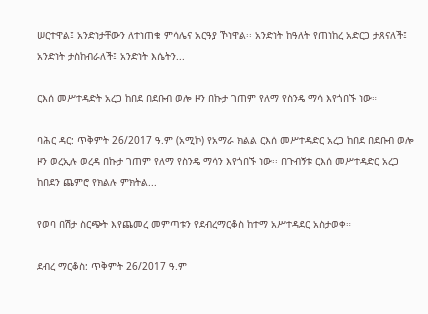ሠርተዋል፤ አንድነታቸውን ለተነጠቁ ምሳሌና አርዓያ ኾነዋል፡፡ አንድነት ከዓለት የጠነከረ አድርጋ ታጸናለች፤ አንድነት ታስከብራለች፤ አንድነት እሴትን...

ርእሰ መሥተዳድት አረጋ ከበደ በደቡብ ወሎ ዞን በኩታ ገጠም የለማ የስንዴ ማሳ እየጎበኙ ነው።

ባሕር ዳር: ጥቅምት 26/2017 ዓ.ም (አሚኮ) የአማራ ክልል ርእሰ መሥተዳድር አረጋ ከበደ በደቡብ ወሎ ዞን ወረኢሉ ወረዳ በኩታ ገጠም የለማ የስንዴ ማሳን እየጎበኙ ነው፡፡ በጉብኝቱ ርእሰ መሥተዳድር አረጋ ከበደን ጨምሮ የክልሉ ምክትል...

የወባ በሽታ ስርጭት እየጨመረ መምጣቱን የደብረማርቆስ ከተማ አሥተዳደር አስታወቀ።

ደብረ ማርቆስ: ጥቅምት 26/2017 ዓ.ም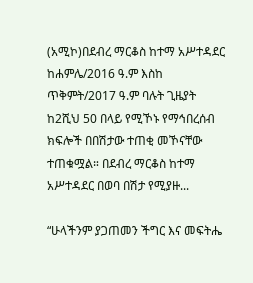(አሚኮ)በደብረ ማርቆስ ከተማ አሥተዳደር ከሐምሌ/2016 ዓ.ም እስከ ጥቅምት/2017 ዓ.ም ባሉት ጊዜያት ከ2ሺህ 50 በላይ የሚኾኑ የማኅበረሰብ ክፍሎች በበሽታው ተጠቂ መኾናቸው ተጠቁሟል። በደብረ ማርቆስ ከተማ አሥተዳደር በወባ በሽታ የሚያዙ...

“ሁላችንም ያጋጠመን ችግር እና መፍትሔ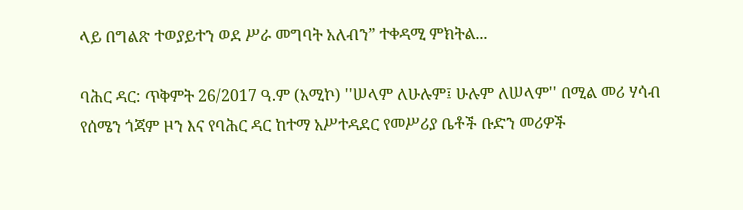ላይ በግልጽ ተወያይተን ወደ ሥራ መግባት አለብን” ተቀዳሚ ምክትል...

ባሕር ዳር: ጥቅምት 26/2017 ዓ.ም (አሚኮ) ''ሠላም ለሁሉም፤ ሁሉም ለሠላም'' በሚል መሪ ሃሳብ የሰሜን ጎጃም ዞን እና የባሕር ዳር ከተማ አሥተዳደር የመሥሪያ ቤቶች ቡድን መሪዎች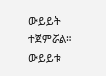ውይይት ተጀምሯል። ውይይቱ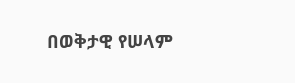በወቅታዊ የሠላም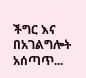ችግር እና በአገልግሎት አሰጣጥ...